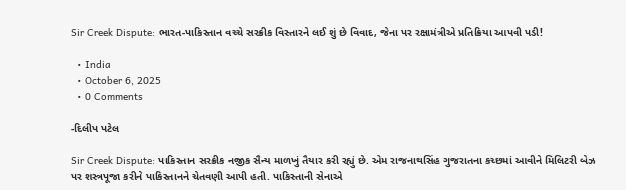Sir Creek Dispute: ભારત-પાકિસ્તાન વચ્ચે સરક્રીક વિસ્તારને લઈ શું છે વિવાદ, જેના પર રક્ષામંત્રીએ પ્રતિક્રિયા આપવી પડી!

  • India
  • October 6, 2025
  • 0 Comments

-દિલીપ પટેલ

Sir Creek Dispute: પાકિસ્તાન સરક્રીક નજીક સૈન્ય માળખું તૈયાર કરી રહ્યું છે. એમ રાજનાથસિંહ ગુજરાતના કચ્છમાં આવીને મિલિટરી બેઝ પર શસ્ત્રપૂજા કરીને પાકિસ્તાનને ચેતવણી આપી હતી. પાકિસ્તાની સેનાએ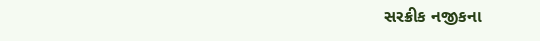સરક્રીક નજીકના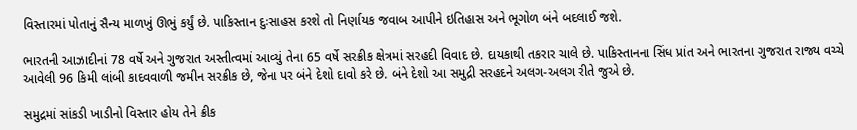વિસ્તારમાં પોતાનું સૈન્ય માળખું ઊભું કર્યું છે. પાકિસ્તાન દુઃસાહસ કરશે તો નિર્ણાયક જવાબ આપીને ઇતિહાસ અને ભૂગોળ બંને બદલાઈ જશે.

ભારતની આઝાદીનાં 78 વર્ષે અને ગુજરાત અસ્તીત્વમાં આવ્યું તેના 65 વર્ષે સરક્રીક ક્ષેત્રમાં સરહદી વિવાદ છે. દાયકાથી તકરાર ચાલે છે. પાકિસ્તાનના સિંધ પ્રાંત અને ભારતના ગુજરાત રાજ્ય વચ્ચે આવેલી 96 કિમી લાંબી કાદવવાળી જમીન સરક્રીક છે, જેના પર બંને દેશો દાવો કરે છે. બંને દેશો આ સમુદ્રી સરહદને અલગ-અલગ રીતે જુએ છે.

સમુદ્રમાં સાંકડી ખાડીનો વિસ્તાર હોય તેને ક્રીક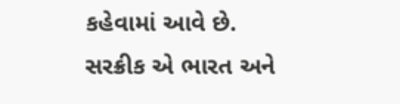કહેવામાં આવે છે. સરક્રીક એ ભારત અને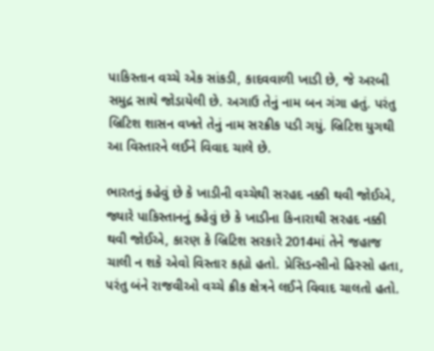પાકિસ્તાન વચ્ચે એક સાંકડી, કાદવવાળી ખાડી છે, જે અરબી સમુદ્ર સાથે જોડાયેલી છે. અગાઉ તેનું નામ બન ગંગા હતું. પરંતુ બ્રિટિશ શાસન વખતે તેનું નામ સરક્રીક પડી ગયું. બ્રિટિશ યુગથી આ વિસ્તારને લઈને વિવાદ ચાલે છે.

ભારતનું કહેવું છે કે ખાડીની વચ્ચેથી સરહદ નક્કી થવી જોઈએ, જ્યારે પાકિસ્તાનનું કહેવું છે કે ખાડીના કિનારાથી સરહદ નક્કી થવી જોઈએ, કારણ કે બ્રિટિશ સરકારે 2014માં તેને જહાજ ચાલી ન શકે એવો વિસ્તાર કહ્યો હતો. પ્રેસિડન્સીનો હિસ્સો હતા, પરંતુ બંને રાજવીઓ વચ્ચે ક્રીક ક્ષેત્રને લઈને વિવાદ ચાલતો હતો.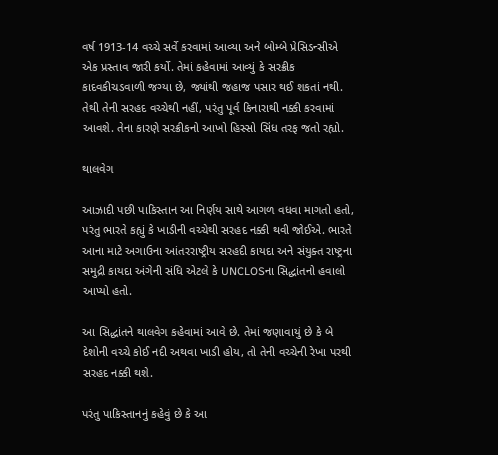વર્ષ 1913-14 વચ્ચે સર્વે કરવામાં આવ્યા અને બોમ્બે પ્રેસિડન્સીએ એક પ્રસ્તાવ જારી કર્યો. તેમાં કહેવામાં આવ્યું કે સરક્રીક કાદવકીચડવાળી જગ્યા છે, જ્યાંથી જહાજ પસાર થઈ શકતાં નથી. તેથી તેની સરહદ વચ્ચેથી નહીં, પરંતુ પૂર્વ કિનારાથી નક્કી કરવામાં આવશે. તેના કારણે સરક્રીકનો આખો હિસ્સો સિંધ તરફ જતો રહ્યો.

થાલવેગ

આઝાદી પછી પાકિસ્તાન આ નિર્ણય સાથે આગળ વધવા માગતો હતો, પરંતુ ભારતે કહ્યું કે ખાડીની વચ્ચેથી સરહદ નક્કી થવી જોઈએ. ભારતે આના માટે અગાઉના આંતરરાષ્ટ્રીય સરહદી કાયદા અને સંયુક્ત રાષ્ટ્રના સમુદ્રી કાયદા અંગેની સંધિ એટલે કે UNCLOSના સિદ્ધાંતનો હવાલો આપ્યો હતો.

આ સિદ્ધાંતને થાલવેગ કહેવામાં આવે છે. તેમાં જણાવાયું છે કે બે દેશોની વચ્ચે કોઈ નદી અથવા ખાડી હોય, તો તેની વચ્ચેની રેખા પરથી સરહદ નક્કી થશે.

પરંતુ પાકિસ્તાનનું કહેવું છે કે આ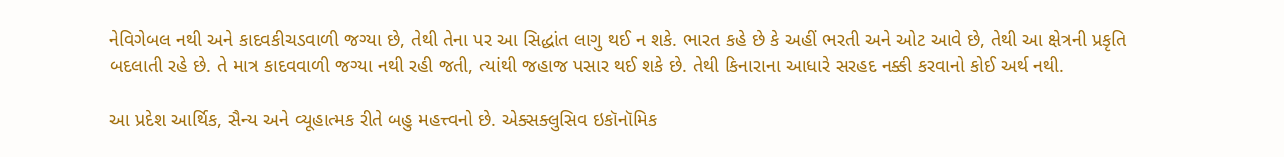નેવિગેબલ નથી અને કાદવકીચડવાળી જગ્યા છે, તેથી તેના પર આ સિદ્ધાંત લાગુ થઈ ન શકે. ભારત કહે છે કે અહીં ભરતી અને ઓટ આવે છે, તેથી આ ક્ષેત્રની પ્રકૃતિ બદલાતી રહે છે. તે માત્ર કાદવવાળી જગ્યા નથી રહી જતી, ત્યાંથી જહાજ પસાર થઈ શકે છે. તેથી કિનારાના આધારે સરહદ નક્કી કરવાનો કોઈ અર્થ નથી.

આ પ્રદેશ આર્થિક, સૈન્ય અને વ્યૂહાત્મક રીતે બહુ મહત્ત્વનો છે. એક્સક્લુસિવ ઇકૉનૉમિક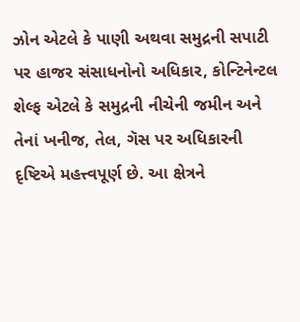ઝોન એટલે કે પાણી અથવા સમુદ્રની સપાટી પર હાજર સંસાધનોનો અધિકાર, કોન્ટિનેન્ટલ શેલ્ફ એટલે કે સમુદ્રની નીચેની જમીન અને તેનાં ખનીજ, તેલ, ગૅસ પર અધિકારની દૃષ્ટિએ મહત્ત્વપૂર્ણ છે. આ ક્ષેત્રને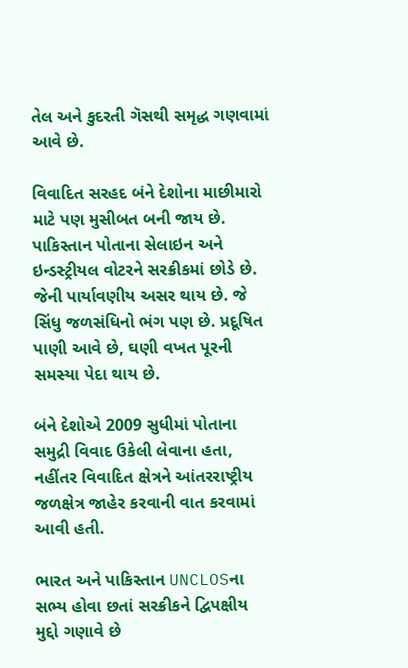તેલ અને કુદરતી ગૅસથી સમૃદ્ધ ગણવામાં આવે છે.

વિવાદિત સરહદ બંને દેશોના માછીમારો માટે પણ મુસીબત બની જાય છે. પાકિસ્તાન પોતાના સેલાઇન અને ઇન્ડસ્ટ્રીયલ વોટરને સરક્રીકમાં છોડે છે. જેની પાર્યાવણીય અસર થાય છે. જે સિંધુ જળસંધિનો ભંગ પણ છે. પ્રદૂષિત પાણી આવે છે, ઘણી વખત પૂરની સમસ્યા પેદા થાય છે.

બંને દેશોએ 2009 સુધીમાં પોતાના સમુદ્રી વિવાદ ઉકેલી લેવાના હતા, નહીંતર વિવાદિત ક્ષેત્રને આંતરરાષ્ટ્રીય જળક્ષેત્ર જાહેર કરવાની વાત કરવામાં આવી હતી.

ભારત અને પાકિસ્તાન UNCLOSના સભ્ય હોવા છતાં સરક્રીકને દ્વિપક્ષીય મુદ્દો ગણાવે છે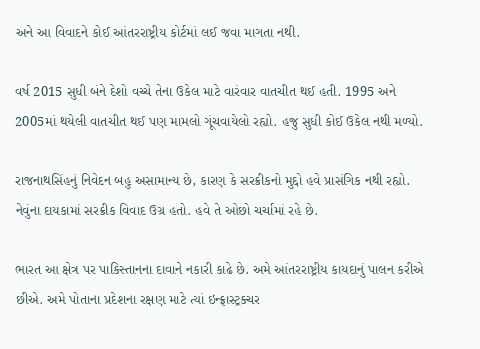અને આ વિવાદને કોઈ આંતરરાષ્ટ્રીય કોર્ટમાં લઈ જવા માગતા નથી.

વર્ષ 2015 સુધી બંને દેશો વચ્ચે તેના ઉકેલ માટે વારંવાર વાતચીત થઈ હતી. 1995 અને 2005માં થયેલી વાતચીત થઈ પણ મામલો ગૂંચવાયેલો રહ્યો. હજુ સુધી કોઈ ઉકેલ નથી મળ્યો.

રાજનાથસિંહનું નિવેદન બહુ અસામાન્ય છે, કારણ કે સરક્રીકનો મુદ્દો હવે પ્રાસંગિક નથી રહ્યો. નેવુંના દાયકામાં સરક્રીક વિવાદ ઉગ્ર હતો. હવે તે ઓછો ચર્ચામાં રહે છે.

ભારત આ ક્ષેત્ર પર પાકિસ્તાનના દાવાને નકારી કાઢે છે. અમે આંતરરાષ્ટ્રીય કાયદાનું પાલન કરીએ છીએ. અમે પોતાના પ્રદેશના રક્ષણ માટે ત્યાં ઇન્ફ્રાસ્ટ્રક્ચર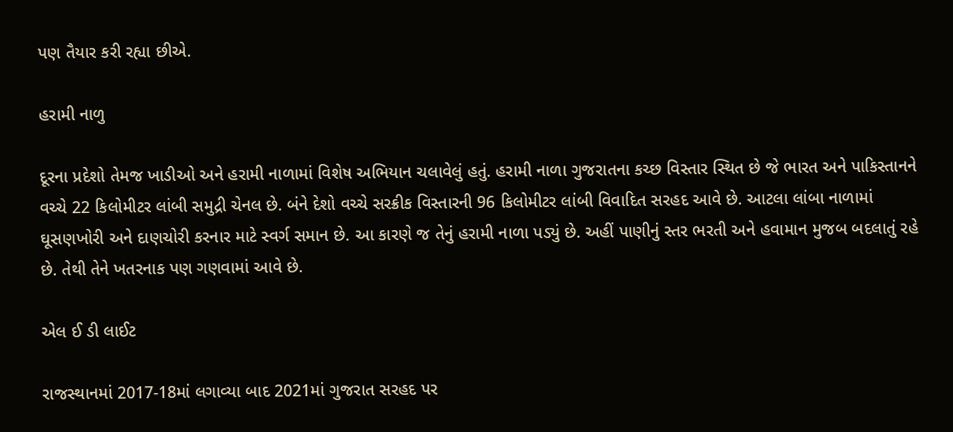પણ તૈયાર કરી રહ્યા છીએ.

હરામી નાળુ

દૂરના પ્રદેશો તેમજ ખાડીઓ અને હરામી નાળામાં વિશેષ અભિયાન ચલાવેલું હતું. હરામી નાળા ગુજરાતના કચ્છ વિસ્તાર સ્થિત છે જે ભારત અને પાકિસ્તાનને વચ્ચે 22 કિલોમીટર લાંબી સમુદ્રી ચેનલ છે. બંને દેશો વચ્ચે સરક્રીક વિસ્તારની 96 કિલોમીટર લાંબી વિવાદિત સરહદ આવે છે. આટલા લાંબા નાળામાં ઘૂસણખોરી અને દાણચોરી કરનાર માટે સ્વર્ગ સમાન છે. આ કારણે જ તેનું હરામી નાળા પડ્યું છે. અહીં પાણીનું સ્તર ભરતી અને હવામાન મુજબ બદલાતું રહે છે. તેથી તેને ખતરનાક પણ ગણવામાં આવે છે.

એલ ઈ ડી લાઈટ

રાજસ્થાનમાં 2017-18માં લગાવ્યા બાદ 2021માં ગુજરાત સરહદ પર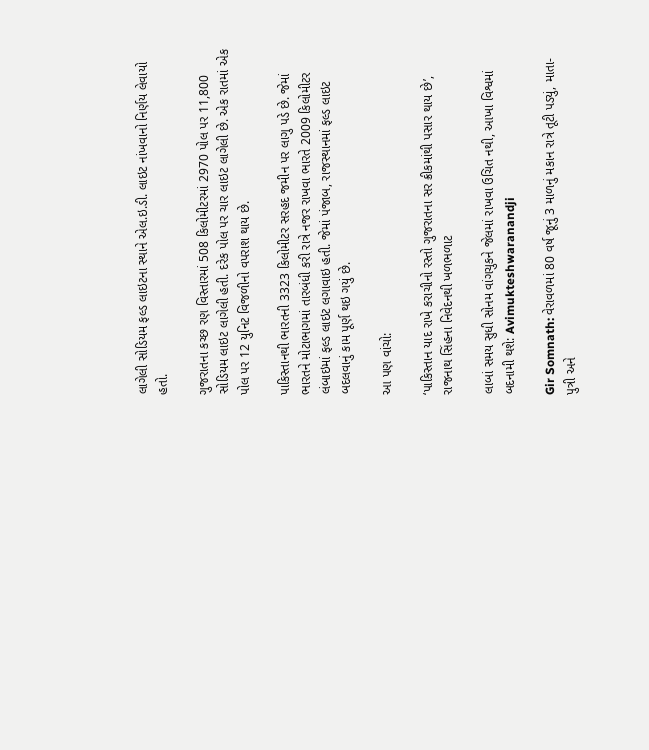લાગેલી સોડિયમ ફલ્ડ લાઇટના સ્થાને એલ.ઇ.ડી. લાઇટ નાંખવાનો નિર્ણય લેવાયો હતો.

ગુજરાતના કચ્છ રણ વિસ્તારમાં 508 કિલોમીટરમાં 2970 પોલ પર 11,800 સોડિયમ લાઇટ લાગેલી હતી. દરેક પોલ પર ચાર લાઇટ લાગેલી છે. એક રાતમાં એક પોલ પર 12 યુનિટ વિજળીનો વપરાશ થાય છે.

પાકિસ્તાનથી ભારતની 3323 કિલોમીટર સરહદ જમીન પર લાગુ પડે છે. જેમાં ભારતને મોટાભાગમાં તારબંધી કરી રાત્રે નજર રાખવા ભારતે 2009 કિલોમીટર લંબાઇમાં ફલ્ડ લાઇટ લગાવાઇ હતી. જેમાં પંજાબ, રાજસ્થાનમાં ફલ્ડ લાઇટ બદલવાનું કામ પૂર્ણ થઇ ગયું છે.

આ પણ વાંચો:

‘પાકિસ્તાન યાદ રાખે કરાચીનો રસ્તો ગુજરાતના સર ક્રીકમાંથી પસાર થાય છે’, રાજનાથ સિંહના નિવેદનથી ખળભળાટ

લાબાં સમય સુધી સોનમ વાંગચુકને જેલમાં રાખવા ઉચિત નથી, આખા વિશ્વમાં બદનામી થશે: Avimukteshwaranandji

Gir Somnath: વેરાવળમાં 80 વર્ષ જૂનું 3 માળનું મકાન રાત્રે તૂટી પડ્યું, માતા-પુત્રી અને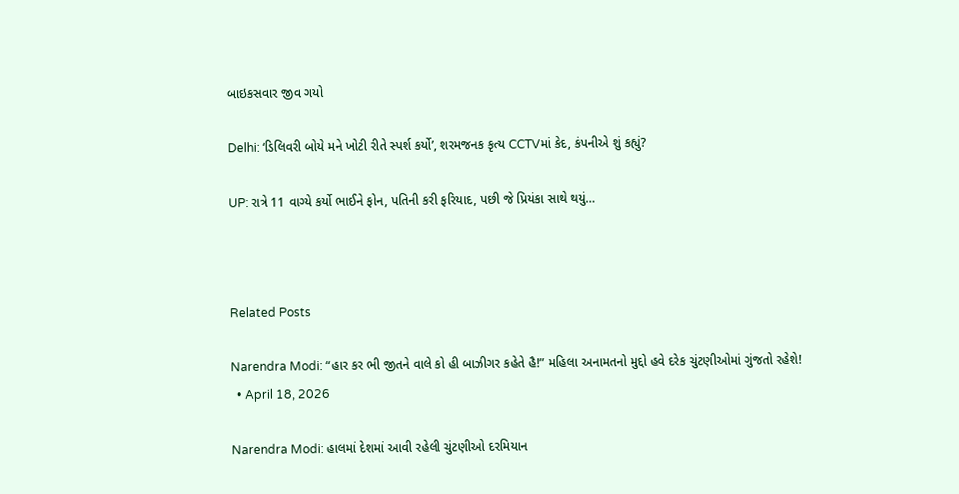બાઇકસવાર જીવ ગયો

Delhi: ‘ડિલિવરી બોયે મને ખોટી રીતે સ્પર્શ કર્યો’, શરમજનક કૃત્ય CCTVમાં કેદ, કંપનીએ શું કહ્યું?

UP: રાત્રે 11 વાગ્યે કર્યો ભાઈને ફોન, પતિની કરી ફરિયાદ, પછી જે પ્રિયંકા સાથે થયું…



Related Posts

Narendra Modi: “હાર કર ભી જીતને વાલે કો હી બાઝીગર કહેતે હૈ!” મહિલા અનામતનો મુદ્દો હવે દરેક ચુંટણીઓમાં ગુંજતો રહેશે!
  • April 18, 2026

Narendra Modi: હાલમાં દેશમાં આવી રહેલી ચુંટણીઓ દરમિયાન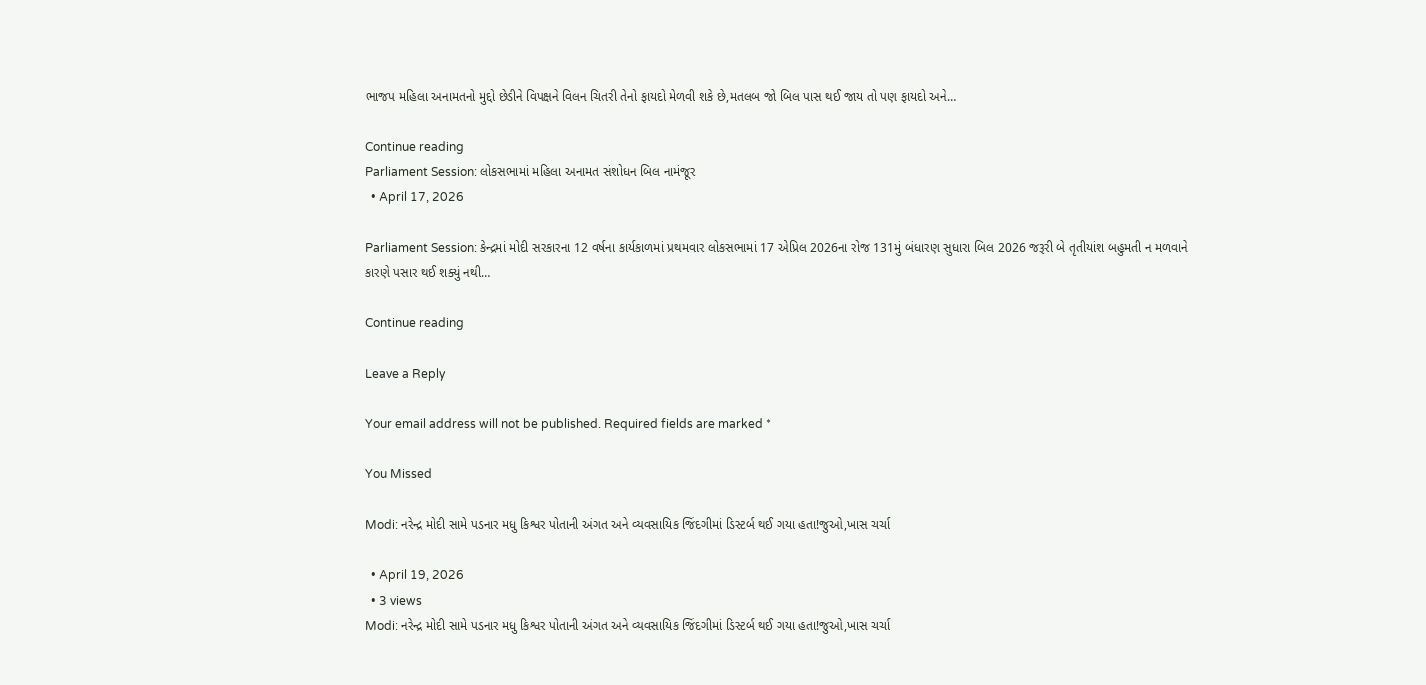ભાજપ મહિલા અનામતનો મુદ્દો છેડીને વિપક્ષને વિલન ચિતરી તેનો ફાયદો મેળવી શકે છે,મતલબ જો બિલ પાસ થઈ જાય તો પણ ફાયદો અને…

Continue reading
Parliament Session: લોકસભામાં મહિલા અનામત સંશોધન બિલ નામંજૂર
  • April 17, 2026

Parliament Session: કેન્દ્રમાં મોદી સરકારના 12 વર્ષના કાર્યકાળમાં પ્રથમવાર લોકસભામાં 17 એપ્રિલ 2026ના રોજ 131મું બંધારણ સુધારા બિલ 2026 જરૂરી બે તૃતીયાંશ બહુમતી ન મળવાને કારણે પસાર થઈ શક્યું નથી…

Continue reading

Leave a Reply

Your email address will not be published. Required fields are marked *

You Missed

Modi: નરેન્દ્ર મોદી સામે પડનાર મધુ કિશ્વર પોતાની અંગત અને વ્યવસાયિક જિંદગીમાં ડિસ્ટર્બ થઈ ગયા હતા!જુઓ,ખાસ ચર્ચા

  • April 19, 2026
  • 3 views
Modi: નરેન્દ્ર મોદી સામે પડનાર મધુ કિશ્વર પોતાની અંગત અને વ્યવસાયિક જિંદગીમાં ડિસ્ટર્બ થઈ ગયા હતા!જુઓ,ખાસ ચર્ચા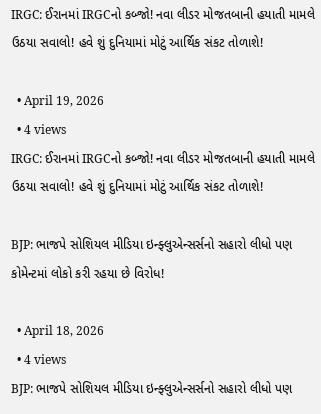IRGC: ઈરાનમાં IRGCનો કબ્જો! નવા લીડર મોજતબાની હયાતી મામલે ઉઠયા સવાલો! હવે શું દુનિયામાં મોટું આર્થિક સંકટ તોળાશે!

  • April 19, 2026
  • 4 views
IRGC: ઈરાનમાં IRGCનો કબ્જો! નવા લીડર મોજતબાની હયાતી મામલે ઉઠયા સવાલો! હવે શું દુનિયામાં મોટું આર્થિક સંકટ તોળાશે!

BJP: ભાજપે સોશિયલ મીડિયા ઇન્ફ્લુએન્સર્સનો સહારો લીધો પણ કોમેન્ટમાં લોકો કરી રહયા છે વિરોધ!

  • April 18, 2026
  • 4 views
BJP: ભાજપે સોશિયલ મીડિયા ઇન્ફ્લુએન્સર્સનો સહારો લીધો પણ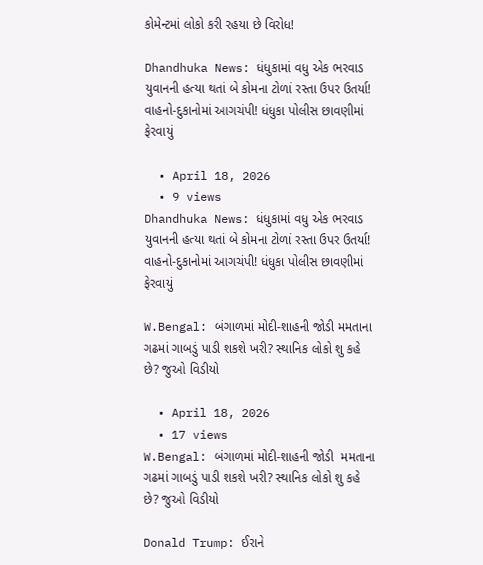કોમેન્ટમાં લોકો કરી રહયા છે વિરોધ!

Dhandhuka News: ધંધુકામાં વધુ એક ભરવાડ યુવાનની હત્યા થતાં બે કોમના ટોળાં રસ્તા ઉપર ઉતર્યા! વાહનો-દુકાનોમાં આગચંપી! ધંધુકા પોલીસ છાવણીમાં ફેરવાયું

  • April 18, 2026
  • 9 views
Dhandhuka News: ધંધુકામાં વધુ એક ભરવાડ યુવાનની હત્યા થતાં બે કોમના ટોળાં રસ્તા ઉપર ઉતર્યા! વાહનો-દુકાનોમાં આગચંપી! ધંધુકા પોલીસ છાવણીમાં ફેરવાયું

W.Bengal: બંગાળમાં મોદી-શાહની જોડી મમતાના ગઢમાં ગાબડું પાડી શકશે ખરી? સ્થાનિક લોકો શુ કહે છે? જુઓ વિડીયો

  • April 18, 2026
  • 17 views
W.Bengal: બંગાળમાં મોદી-શાહની જોડી  મમતાના ગઢમાં ગાબડું પાડી શકશે ખરી? સ્થાનિક લોકો શુ કહે છે? જુઓ વિડીયો

Donald Trump: ઈરાને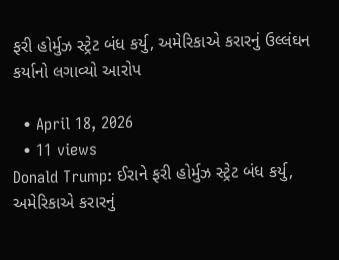ફરી હોર્મુઝ સ્ટ્રેટ બંધ કર્યુ, અમેરિકાએ કરારનું ઉલ્લંઘન કર્યાનો લગાવ્યો આરોપ

  • April 18, 2026
  • 11 views
Donald Trump: ઈરાને ફરી હોર્મુઝ સ્ટ્રેટ બંધ કર્યુ, અમેરિકાએ કરારનું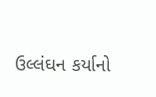ઉલ્લંઘન કર્યાનો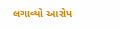લગાવ્યો આરોપ